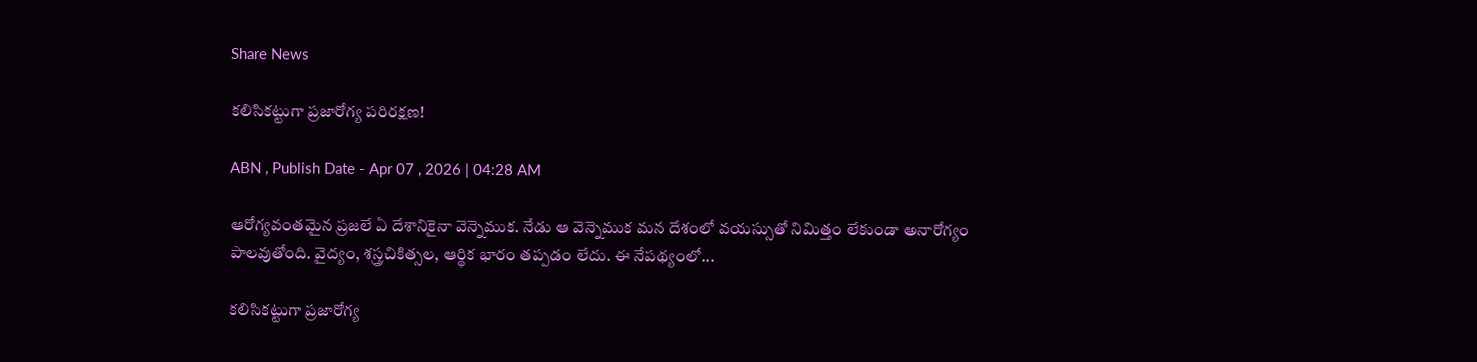Share News

కలిసికట్టుగా ప్రజారోగ్య పరిరక్షణ!

ABN , Publish Date - Apr 07 , 2026 | 04:28 AM

ఆరోగ్యవంతమైన ప్రజలే ఏ దేశానికైనా వెన్నెముక. నేడు ఆ వెన్నెముక మన దేశంలో వయస్సుతో నిమిత్తం లేకుండా అనారోగ్యం పాలవుతోంది. వైద్యం, శస్త్రచికిత్సల, ఆర్థిక భారం తప్పడం లేదు. ఈ నేపథ్యంలో...

కలిసికట్టుగా ప్రజారోగ్య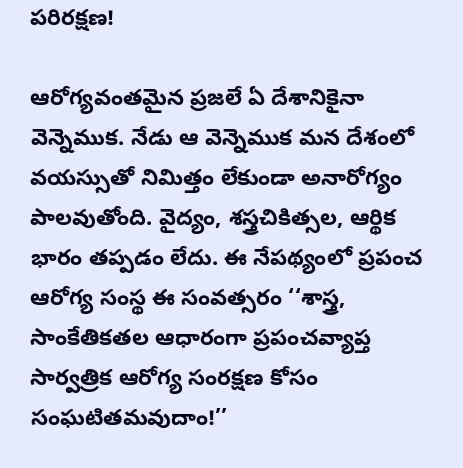పరిరక్షణ!

ఆరోగ్యవంతమైన ప్రజలే ఏ దేశానికైనా వెన్నెముక. నేడు ఆ వెన్నెముక మన దేశంలో వయస్సుతో నిమిత్తం లేకుండా అనారోగ్యం పాలవుతోంది. వైద్యం, శస్త్రచికిత్సల, ఆర్థిక భారం తప్పడం లేదు. ఈ నేపథ్యంలో ప్రపంచ ఆరోగ్య సంస్థ ఈ సంవత్సరం ‘‘శాస్త్ర, సాంకేతికతల ఆధారంగా ప్రపంచవ్యాప్త సార్వత్రిక ఆరోగ్య సంరక్షణ కోసం సంఘటితమవుదాం!’’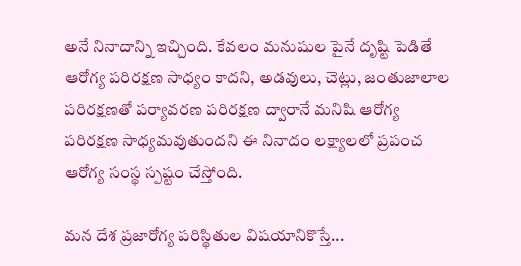అనే నినాదాన్ని ఇచ్చింది. కేవలం మనుషుల పైనే దృష్టి పెడితే ఆరోగ్య పరిరక్షణ సాధ్యం కాదని, అడవులు, చెట్లు, జంతుజాలాల పరిరక్షణతో పర్యావరణ పరిరక్షణ ద్వారానే మనిషి ఆరోగ్య పరిరక్షణ సాధ్యమవుతుందని ఈ నినాదం లక్ష్యాలలో ప్రపంచ ఆరోగ్య సంస్థ స్పష్టం చేస్తోంది.

మన దేశ ప్రజారోగ్య పరిస్థితుల విషయానికొస్తే...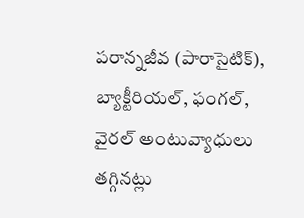పరాన్నజీవ (పారాసైటిక్), బ్యాక్టీరియల్, ఫంగల్, వైరల్ అంటువ్యాధులు తగ్గినట్లు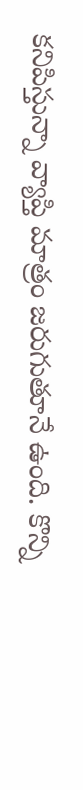కనిపిస్తున్నా వ్యాప్తి మాత్రం జరుగుతూనే ఉంది. కొన్ని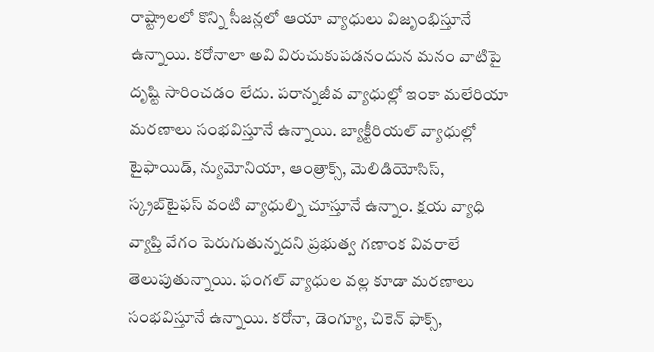రాష్ట్రాలలో కొన్ని సీజన్లలో ఆయా వ్యాధులు విజృంభిస్తూనే ఉన్నాయి. కరోనాలా అవి విరుచుకుపడనందున మనం వాటిపై దృష్టి సారించడం లేదు. పరాన్నజీవ వ్యాధుల్లో ఇంకా మలేరియా మరణాలు సంభవిస్తూనే ఉన్నాయి. బ్యాక్టీరియల్ వ్యాధుల్లో టైఫాయిడ్, న్యుమోనియా, ఆంత్రాక్స్, మెలిడియోసిస్, స్క్రబ్‌టైఫస్ వంటి వ్యాధుల్ని చూస్తూనే ఉన్నాం. క్షయ వ్యాధి వ్యాప్తి వేగం పెరుగుతున్నదని ప్రభుత్వ గణాంక వివరాలే తెలుపుతున్నాయి. ఫంగల్ వ్యాధుల వల్ల కూడా మరణాలు సంభవిస్తూనే ఉన్నాయి. కరోనా, డెంగ్యూ, చికెన్ ఫాక్స్,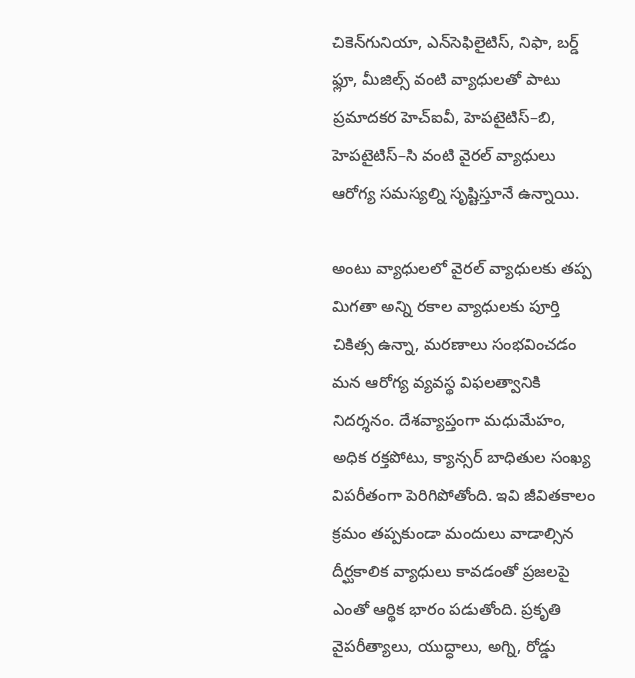చికెన్‌గునియా, ఎన్‌సెఫిలైటిస్, నిఫా, బర్డ్ ఫ్లూ, మీజిల్స్ వంటి వ్యాధులతో పాటు ప్రమాదకర హెచ్ఐవీ, హెపటైటిస్–బి, హెపటైటిస్–సి వంటి వైరల్ వ్యాధులు ఆరోగ్య సమస్యల్ని సృష్టిస్తూనే ఉన్నాయి.

అంటు వ్యాధులలో వైరల్ వ్యాధులకు తప్ప మిగతా అన్ని రకాల వ్యాధులకు పూర్తి చికిత్స ఉన్నా, మరణాలు సంభవించడం మన ఆరోగ్య వ్యవస్థ విఫలత్వానికి నిదర్శనం. దేశవ్యాప్తంగా మధుమేహం, అధిక రక్తపోటు, క్యాన్సర్ బాధితుల సంఖ్య విపరీతంగా పెరిగిపోతోంది. ఇవి జీవితకాలం క్రమం తప్పకుండా మందులు వాడాల్సిన దీర్ఘకాలిక వ్యాధులు కావడంతో ప్రజలపై ఎంతో ఆర్థిక భారం పడుతోంది. ప్రకృతి వైపరీత్యాలు, యుద్ధాలు, అగ్ని, రోడ్డు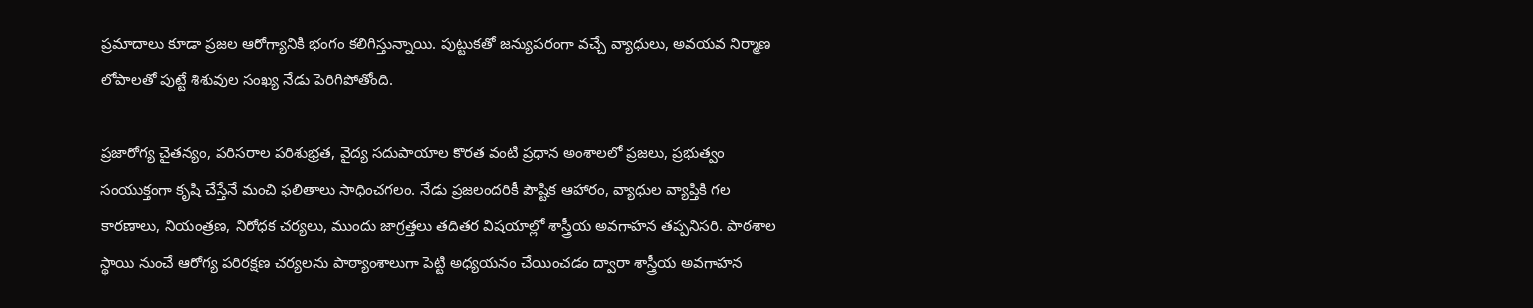ప్రమాదాలు కూడా ప్రజల ఆరోగ్యానికి భంగం కలిగిస్తున్నాయి. పుట్టుకతో జన్యుపరంగా వచ్చే వ్యాధులు, అవయవ నిర్మాణ లోపాలతో పుట్టే శిశువుల సంఖ్య నేడు పెరిగిపోతోంది.

ప్రజారోగ్య చైతన్యం, పరిసరాల పరిశుభ్రత, వైద్య సదుపాయాల కొరత వంటి ప్రధాన అంశాలలో ప్రజలు, ప్రభుత్వం సంయుక్తంగా కృషి చేస్తేనే మంచి ఫలితాలు సాధించగలం. నేడు ప్రజలందరికీ పౌష్టిక ఆహారం, వ్యాధుల వ్యాప్తికి గల కారణాలు, నియంత్రణ, నిరోధక చర్యలు, ముందు జాగ్రత్తలు తదితర విషయాల్లో శాస్త్రీయ అవగాహన తప్పనిసరి. పాఠశాల స్థాయి నుంచే ఆరోగ్య పరిరక్షణ చర్యలను పాఠ్యాంశాలుగా పెట్టి అధ్యయనం చేయించడం ద్వారా శాస్త్రీయ అవగాహన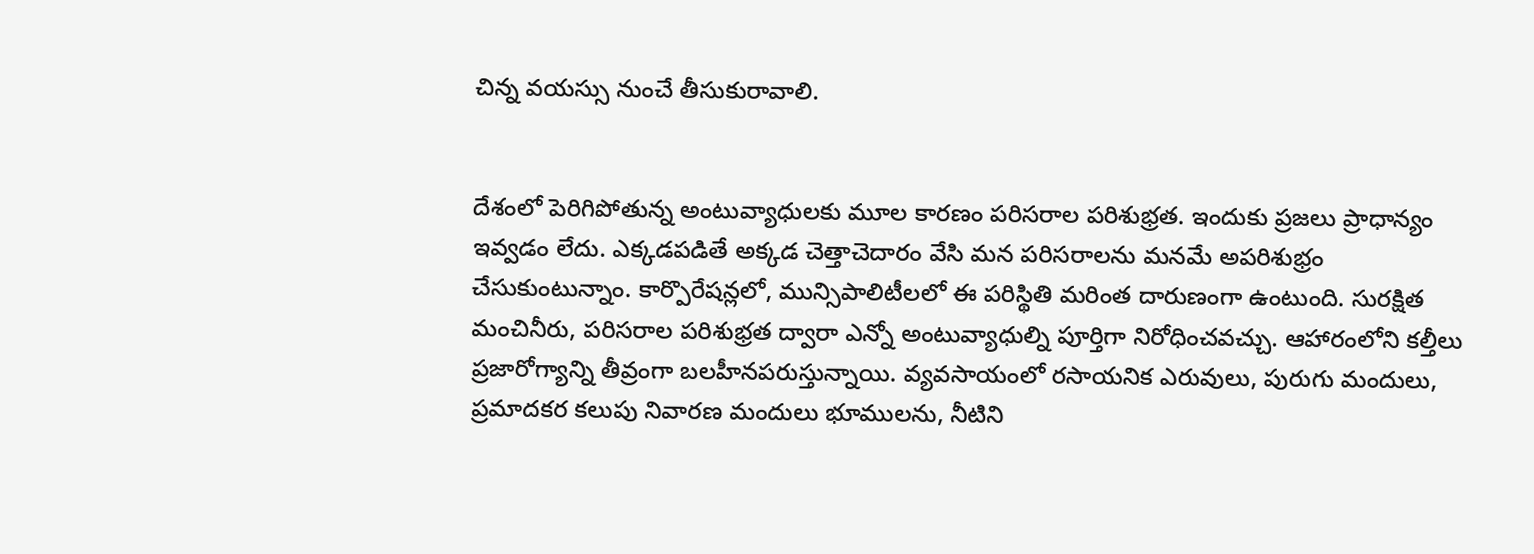చిన్న వయస్సు నుంచే తీసుకురావాలి.


దేశంలో పెరిగిపోతున్న అంటువ్యాధులకు మూల కారణం పరిసరాల పరిశుభ్రత. ఇందుకు ప్రజలు ప్రాధాన్యం ఇవ్వడం లేదు. ఎక్కడపడితే అక్కడ చెత్తాచెదారం వేసి మన పరిసరాలను మనమే అపరిశుభ్రం చేసుకుంటున్నాం. కార్పొరేషన్లలో, మున్సిపాలిటీలలో ఈ పరిస్థితి మరింత దారుణంగా ఉంటుంది. సురక్షిత మంచినీరు, పరిసరాల పరిశుభ్రత ద్వారా ఎన్నో అంటువ్యాధుల్ని పూర్తిగా నిరోధించవచ్చు. ఆహారంలోని కల్తీలు ప్రజారోగ్యాన్ని తీవ్రంగా బలహీనపరుస్తున్నాయి. వ్యవసాయంలో రసాయనిక ఎరువులు, పురుగు మందులు, ప్రమాదకర కలుపు నివారణ మందులు భూములను, నీటిని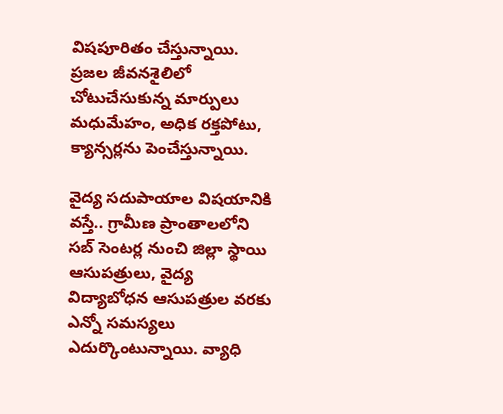విషపూరితం చేస్తున్నాయి. ప్రజల జీవనశైలిలో చోటుచేసుకున్న మార్పులు మధుమేహం, అధిక రక్తపోటు, క్యాన్సర్లను పెంచేస్తున్నాయి.

వైద్య సదుపాయాల విషయానికి వస్తే.. గ్రామీణ ప్రాంతాలలోని సబ్ సెంటర్ల నుంచి జిల్లా స్థాయి ఆసుపత్రులు, వైద్య విద్యాబోధన ఆసుపత్రుల వరకు ఎన్నో సమస్యలు ఎదుర్కొంటున్నాయి. వ్యాధి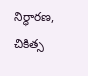నిర్ధారణ, చికిత్స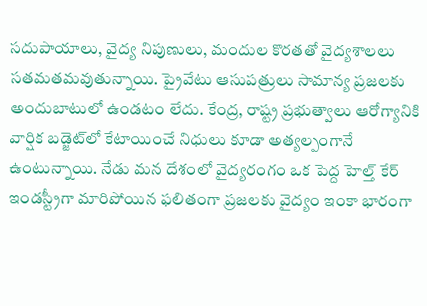సదుపాయాలు, వైద్య నిపుణులు, మందుల కొరతతో వైద్యశాలలు సతమతమవుతున్నాయి. ప్రైవేటు ఆసుపత్రులు సామాన్య ప్రజలకు అందుబాటులో ఉండటం లేదు. కేంద్ర, రాష్ట్ర ప్రభుత్వాలు ఆరోగ్యానికి వార్షిక బడ్జెట్‌లో కేటాయించే నిధులు కూడా అత్యల్పంగానే ఉంటున్నాయి. నేడు మన దేశంలో వైద్యరంగం ఒక పెద్ద హెల్త్ కేర్ ఇండస్ట్రీగా మారిపోయిన ఫలితంగా ప్రజలకు వైద్యం ఇంకా భారంగా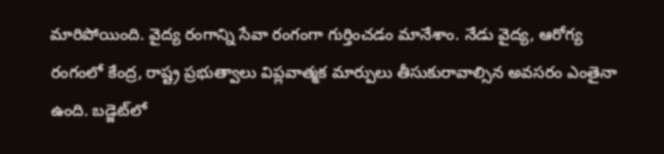మారిపోయింది. వైద్య రంగాన్ని సేవా రంగంగా గుర్తించడం మానేశాం. నేడు వైద్య, ఆరోగ్య రంగంలో కేంద్ర, రాష్ట్ర ప్రభుత్వాలు విప్లవాత్మక మార్పులు తీసుకురావాల్సిన అవసరం ఎంతైనా ఉంది. బడ్జెట్‌లో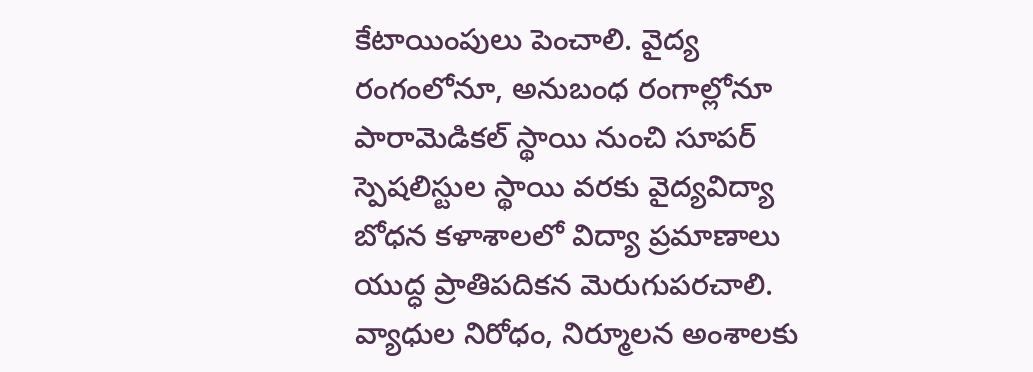కేటాయింపులు పెంచాలి. వైద్య రంగంలోనూ, అనుబంధ రంగాల్లోనూ పారామెడికల్ స్థాయి నుంచి సూపర్ స్పెషలిస్టుల స్థాయి వరకు వైద్యవిద్యా బోధన కళాశాలలో విద్యా ప్రమాణాలు యుద్ధ ప్రాతిపదికన మెరుగుపరచాలి. వ్యాధుల నిరోధం, నిర్మూలన అంశాలకు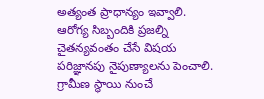అత్యంత ప్రాధాన్యం ఇవ్వాలి. ఆరోగ్య సిబ్బందికి ప్రజల్ని చైతన్యవంతం చేసే విషయ పరిజ్ఞానపు నైపుణ్యాలను పెంచాలి. గ్రామీణ స్థాయి నుంచే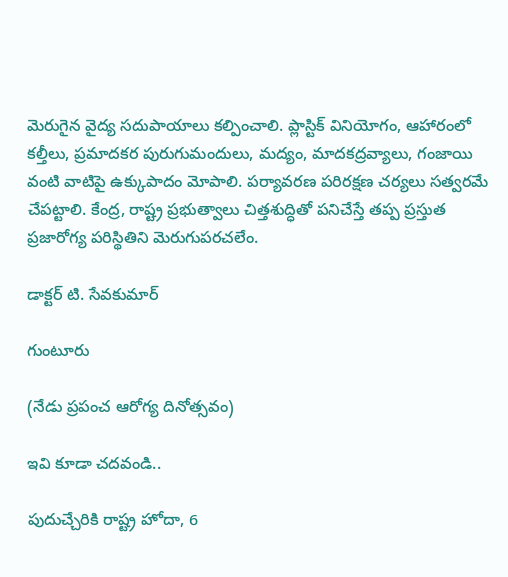మెరుగైన వైద్య సదుపాయాలు కల్పించాలి. ప్లాస్టిక్ వినియోగం, ఆహారంలో కల్తీలు, ప్రమాదకర పురుగుమందులు, మద్యం, మాదకద్రవ్యాలు, గంజాయి వంటి వాటిపై ఉక్కుపాదం మోపాలి. పర్యావరణ పరిరక్షణ చర్యలు సత్వరమే చేపట్టాలి. కేంద్ర, రాష్ట్ర ప్రభుత్వాలు చిత్తశుద్ధితో పనిచేస్తే తప్ప ప్రస్తుత ప్రజారోగ్య పరిస్థితిని మెరుగుపరచలేం.

డాక్టర్ టి. సేవకుమార్

గుంటూరు

(నేడు ప్రపంచ ఆరోగ్య దినోత్సవం)

ఇవి కూడా చదవండి..

పుదుచ్చేరికి రాష్ట్ర హోదా, 6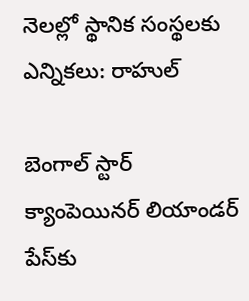నెలల్లో స్థానిక సంస్థలకు ఎన్నికలు: రాహుల్

బెంగాల్ స్టార్ క్యాంపెయినర్ లియాండర్ పేస్‌కు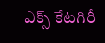ఎక్స్ కేటగిరీ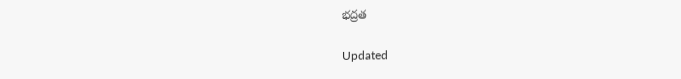భద్రత

Updated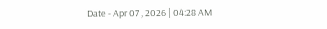Date - Apr 07 , 2026 | 04:28 AM